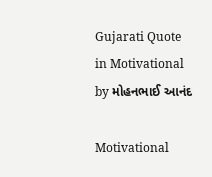Gujarati Quote in Motivational by મોહનભાઈ આનંદ

Motivational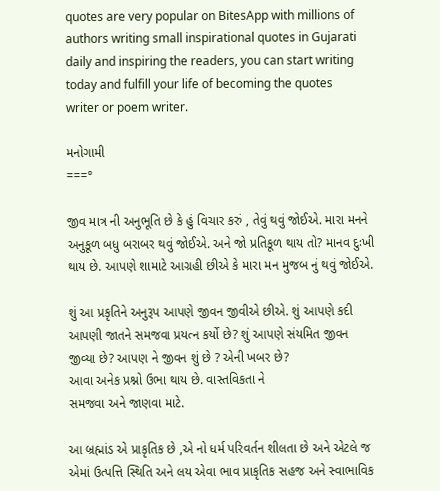quotes are very popular on BitesApp with millions of authors writing small inspirational quotes in Gujarati daily and inspiring the readers, you can start writing today and fulfill your life of becoming the quotes writer or poem writer.

મનોગામી
===°

જીવ માત્ર ની અનુભૂતિ છે કે હું વિચાર કરું , તેવું થવું જોઈએ. મારા મનને અનુકૂળ બધુ બરાબર થવું જોઈએ. અને જો પ્રતિકૂળ થાય તો? માનવ દુઃખી થાય છે. આપણે શામાટે આગ્રહી છીએ ‌કે મારા મન મુજબ નું થવું જોઈએ.

શું આ પ્રકૃતિને અનુરૂપ આપણે જીવન જીવીએ છીએ. શું આપણે કદી આપણી જાતને સમજવા પ્રયત્ન કર્યો છે? શું આપણે સંયમિત જીવન જીવ્યા છે? આપણ ને જીવન શું છે ? એની ખબર છે?
આવા અનેક પ્રશ્નો ઉભા થાય છે. વાસ્તવિકતા ને
સમજવા અને જાણવા માટે.

આ બ્રહ્માંડ એ પ્રાકૃતિક છે ,એ નો ધર્મ પરિવર્તન શીલતા છે અને એટલે જ એમાં ઉત્પત્તિ સ્થિતિ અને લય એવા ભાવ પ્રાકૃતિક સહજ અને સ્વાભાવિક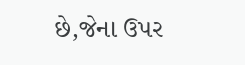છે,જેના ઉપર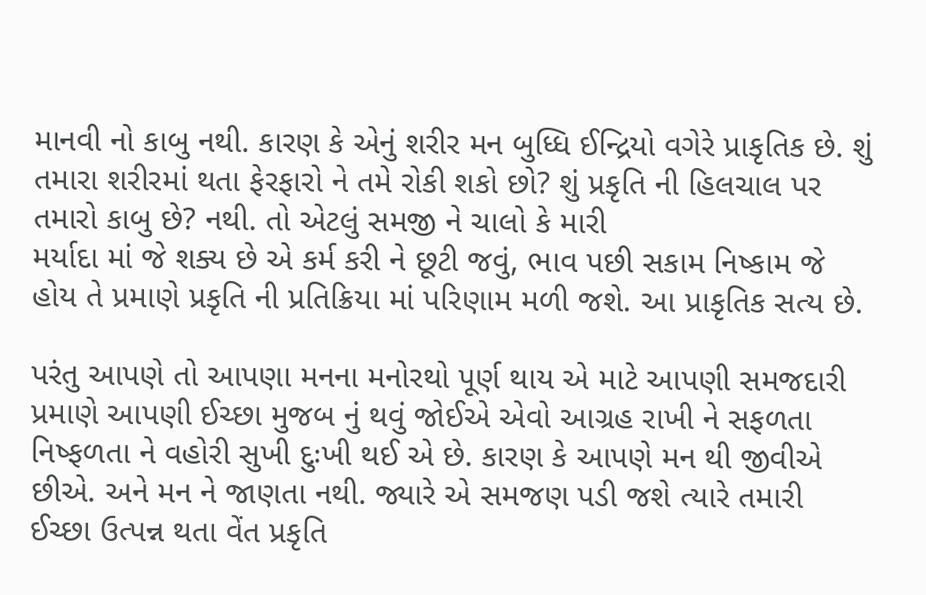માનવી નો કાબુ નથી. કારણ કે એનું શરીર મન બુધ્ધિ ઈન્દ્રિયો વગેરે પ્રાકૃતિક છે. શું તમારા શરીરમાં થતા ફેરફારો ને તમે રોકી શકો છો? શું પ્રકૃતિ ની હિલચાલ પર તમારો કાબુ છે? નથી. તો એટલું સમજી ને ચાલો કે મારી
મર્યાદા માં જે શક્ય છે એ કર્મ કરી ને છૂટી જવું, ભાવ પછી સકામ નિષ્કામ જે હોય તે પ્રમાણે પ્રકૃતિ ની પ્રતિક્રિયા માં પરિણામ મળી જશે. આ પ્રાકૃતિક સત્ય છે.

પરંતુ આપણે તો આપણા મનના મનોરથો પૂર્ણ થાય એ માટે આપણી સમજદારી પ્રમાણે આપણી ઈચ્છા મુજબ નું થવું જોઈએ એવો આગ્રહ રાખી ને સફળતા નિષ્ફળતા ને વહોરી સુખી દુઃખી થઈ એ છે. કારણ કે આપણે મન થી જીવીએ છીએ. અને મન ને જાણતા નથી. જ્યારે એ સમજણ પડી જશે ત્યારે તમારી ઈચ્છા ઉત્પન્ન થતા વેંત પ્રકૃતિ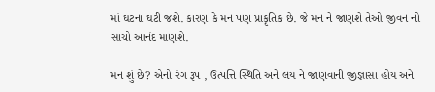માં ઘટના ઘટી જશે. કારણ કે મન પણ પ્રાકૃતિક છે. જે મન ને જાણશે તેઓ જીવન નો સાચો આનંદ માણશે.

મન શું છે? એનો રંગ રૂપ , ઉત્પત્તિ સ્થિતિ અને લય ને જાણવાની જીજ્ઞાસા હોય અને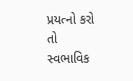પ્રયત્નો કરો તો સ્વભાવિક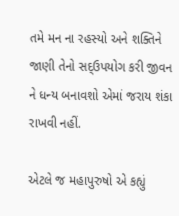તમે મન ના રહસ્યો અને શક્તિને જાણી તેનો સદ્ઉપયોગ કરી જીવન ને‌ ધન્ય બનાવશો એમાં જરાય શંકા રાખવી નહીં.

એટલે જ મહાપુરુષો એ કહ્યું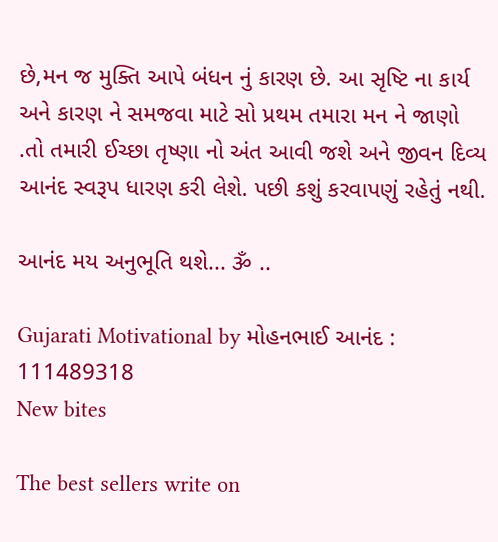છે,મન જ મુક્તિ આપે બંધન નું કારણ છે. આ સૃષ્ટિ ના કાર્ય અને કારણ ને સમજવા માટે સો પ્રથમ તમારા મન ને જાણો .તો તમારી ઈચ્છા તૃષ્ણા નો અંત આવી જશે અને જીવન દિવ્ય આનંદ સ્વરૂપ ધારણ કરી લેશે. પછી કશું કરવાપણું રહેતું નથી.

આનંદ મય અનુભૂતિ થશે... ૐ ..

Gujarati Motivational by મોહનભાઈ આનંદ : 111489318
New bites

The best sellers write on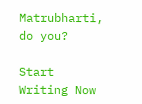Matrubharti, do you?

Start Writing Now